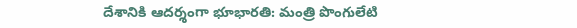దేశానికి ఆదర్శంగా భూభారతి: మంత్రి పొంగులేటి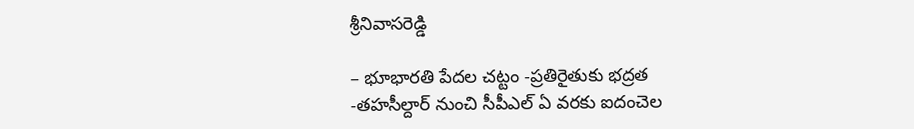శ్రీనివాసరెడ్డి

– భూభారతి పేదల చట్టం -ప్రతిరైతుకు భద్రత -తహసీల్దార్ నుంచి సీపీఎల్ ఏ వరకు ఐదంచెల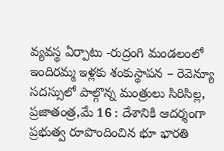వ్యవస్థ ఏర్పాటు -రుద్రంగి మండలంలో ఇందిరమ్మ ఇళ్లకు శంకుస్థాపన – రెవెన్యూ సదస్సులో పాల్గొన్న మంత్రులు సిరిసిల్ల, ప్రజాతంత్ర,మే 16 : దేశానికి ఆదర్శంగా ప్రభుత్వ రూపొందించిన భూ భారతి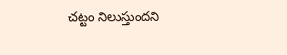చట్టం నిలుస్తుందని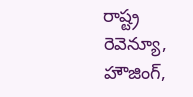రాష్ట్ర రెవెన్యూ, హౌజింగ్,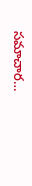సమాచార…